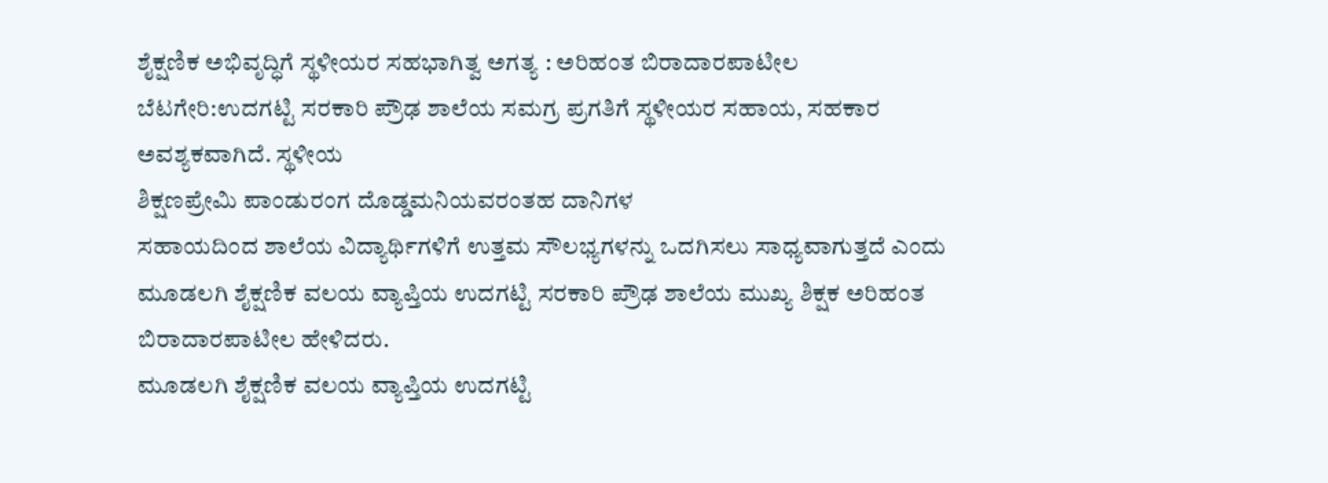ಶೈಕ್ಷಣಿಕ ಅಭಿವೃದ್ಧಿಗೆ ಸ್ಥಳೀಯರ ಸಹಭಾಗಿತ್ವ ಅಗತ್ಯ : ಅರಿಹಂತ ಬಿರಾದಾರಪಾಟೀಲ
ಬೆಟಗೇರಿ:ಉದಗಟ್ಟಿ ಸರಕಾರಿ ಪ್ರೌಢ ಶಾಲೆಯ ಸಮಗ್ರ ಪ್ರಗತಿಗೆ ಸ್ಥಳೀಯರ ಸಹಾಯ, ಸಹಕಾರ ಅವಶ್ಯಕವಾಗಿದೆ. ಸ್ಥಳೀಯ
ಶಿಕ್ಷಣಪ್ರೇಮಿ ಪಾಂಡುರಂಗ ದೊಡ್ಡಮನಿಯವರಂತಹ ದಾನಿಗಳ
ಸಹಾಯದಿಂದ ಶಾಲೆಯ ವಿದ್ಯಾರ್ಥಿಗಳಿಗೆ ಉತ್ತಮ ಸೌಲಭ್ಯಗಳನ್ನು ಒದಗಿಸಲು ಸಾಧ್ಯವಾಗುತ್ತದೆ ಎಂದು ಮೂಡಲಗಿ ಶೈಕ್ಷಣಿಕ ವಲಯ ವ್ಯಾಪ್ತಿಯ ಉದಗಟ್ಟಿ ಸರಕಾರಿ ಪ್ರೌಢ ಶಾಲೆಯ ಮುಖ್ಯ ಶಿಕ್ಷಕ ಅರಿಹಂತ ಬಿರಾದಾರಪಾಟೀಲ ಹೇಳಿದರು.
ಮೂಡಲಗಿ ಶೈಕ್ಷಣಿಕ ವಲಯ ವ್ಯಾಪ್ತಿಯ ಉದಗಟ್ಟಿ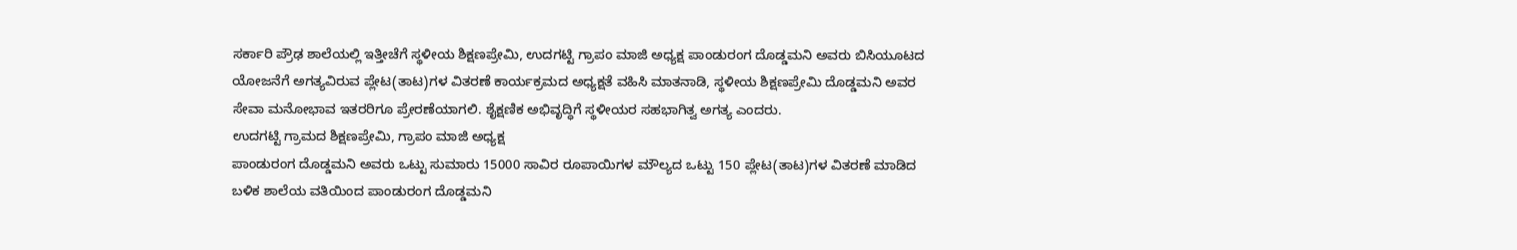ಸರ್ಕಾರಿ ಪ್ರೌಢ ಶಾಲೆಯಲ್ಲಿ ಇತ್ತೀಚೆಗೆ ಸ್ಥಳೀಯ ಶಿಕ್ಷಣಪ್ರೇಮಿ, ಉದಗಟ್ಟಿ ಗ್ರಾಪಂ ಮಾಜಿ ಅಧ್ಯಕ್ಷ ಪಾಂಡುರಂಗ ದೊಡ್ಡಮನಿ ಅವರು ಬಿಸಿಯೂಟದ ಯೋಜನೆಗೆ ಅಗತ್ಯವಿರುವ ಪ್ಲೇಟ(ತಾಟ)ಗಳ ವಿತರಣೆ ಕಾರ್ಯಕ್ರಮದ ಅಧ್ಯಕ್ಷತೆ ವಹಿಸಿ ಮಾತನಾಡಿ, ಸ್ಥಳೀಯ ಶಿಕ್ಷಣಪ್ರೇಮಿ ದೊಡ್ಡಮನಿ ಅವರ ಸೇವಾ ಮನೋಭಾವ ಇತರರಿಗೂ ಪ್ರೇರಣೆಯಾಗಲಿ. ಶೈಕ್ಷಣಿಕ ಅಭಿವೃದ್ಧಿಗೆ ಸ್ಥಳೀಯರ ಸಹಭಾಗಿತ್ವ ಅಗತ್ಯ ಎಂದರು.
ಉದಗಟ್ಟಿ ಗ್ರಾಮದ ಶಿಕ್ಷಣಪ್ರೇಮಿ, ಗ್ರಾಪಂ ಮಾಜಿ ಅಧ್ಯಕ್ಷ
ಪಾಂಡುರಂಗ ದೊಡ್ಡಮನಿ ಅವರು ಒಟ್ಟು ಸುಮಾರು 15000 ಸಾವಿರ ರೂಪಾಯಿಗಳ ಮೌಲ್ಯದ ಒಟ್ಟು 150 ಪ್ಲೇಟ(ತಾಟ)ಗಳ ವಿತರಣೆ ಮಾಡಿದ ಬಳಿಕ ಶಾಲೆಯ ವತಿಯಿಂದ ಪಾಂಡುರಂಗ ದೊಡ್ಡಮನಿ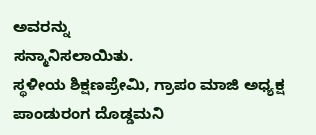ಅವರನ್ನು
ಸನ್ಮಾನಿಸಲಾಯಿತು.
ಸ್ಥಳೀಯ ಶಿಕ್ಷಣಪ್ರೇಮಿ, ಗ್ರಾಪಂ ಮಾಜಿ ಅಧ್ಯಕ್ಷ ಪಾಂಡುರಂಗ ದೊಡ್ಡಮನಿ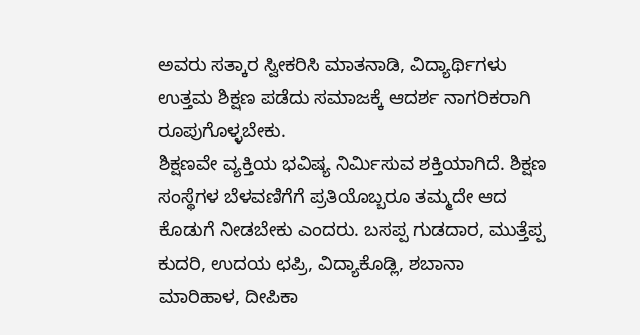ಅವರು ಸತ್ಕಾರ ಸ್ವೀಕರಿಸಿ ಮಾತನಾಡಿ, ವಿದ್ಯಾರ್ಥಿಗಳು ಉತ್ತಮ ಶಿಕ್ಷಣ ಪಡೆದು ಸಮಾಜಕ್ಕೆ ಆದರ್ಶ ನಾಗರಿಕರಾಗಿ ರೂಪುಗೊಳ್ಳಬೇಕು.
ಶಿಕ್ಷಣವೇ ವ್ಯಕ್ತಿಯ ಭವಿಷ್ಯ ನಿರ್ಮಿಸುವ ಶಕ್ತಿಯಾಗಿದೆ. ಶಿಕ್ಷಣ ಸಂಸ್ಥೆಗಳ ಬೆಳವಣಿಗೆಗೆ ಪ್ರತಿಯೊಬ್ಬರೂ ತಮ್ಮದೇ ಆದ ಕೊಡುಗೆ ನೀಡಬೇಕು ಎಂದರು. ಬಸಪ್ಪ ಗುಡದಾರ, ಮುತ್ತೆಪ್ಪ ಕುದರಿ, ಉದಯ ಛಪ್ರಿ, ವಿದ್ಯಾಕೊಡ್ಲಿ, ಶಬಾನಾ ಮಾರಿಹಾಳ, ದೀಪಿಕಾ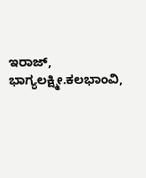ಇರಾಜ್, ಭಾಗ್ಯಲಕ್ಷ್ಮೀ.ಕಲಭಾಂವಿ,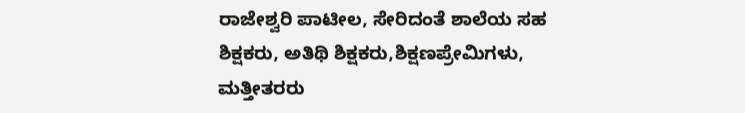ರಾಜೇಶ್ವರಿ ಪಾಟೀಲ, ಸೇರಿದಂತೆ ಶಾಲೆಯ ಸಹ ಶಿಕ್ಷಕರು, ಅತಿಥಿ ಶಿಕ್ಷಕರು,ಶಿಕ್ಷಣಪ್ರೇಮಿಗಳು, ಮತ್ತೀತರರು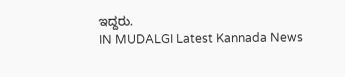ಇದ್ದರು.
IN MUDALGI Latest Kannada News